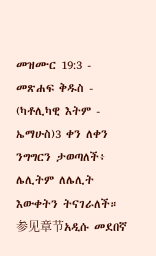መዝሙር 19:3 - መጽሐፍ ቅዱስ - (ካቶሊካዊ እትም - ኤማሁስ)3 ቀን ለቀን ንግግርን ታወጣለች፥ ሌሊትም ለሌሊት እውቀትን ትናገራለች። 参见章节አዲሱ መደበኛ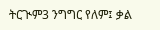ትርጒም3 ንግግር የለም፤ ቃል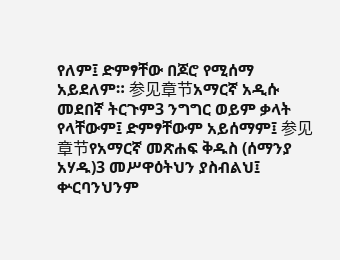የለም፤ ድምፃቸው በጆሮ የሚሰማ አይደለም። 参见章节አማርኛ አዲሱ መደበኛ ትርጉም3 ንግግር ወይም ቃላት የላቸውም፤ ድምፃቸውም አይሰማም፤ 参见章节የአማርኛ መጽሐፍ ቅዱስ (ሰማንያ አሃዱ)3 መሥዋዕትህን ያስብልህ፤ ቍርባንህንም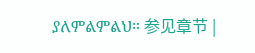ያለምልምልህ። 参见章节 |